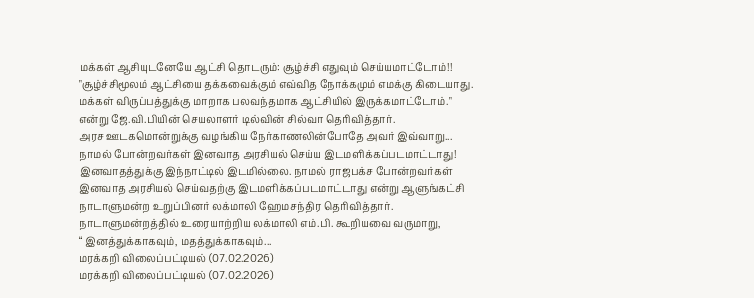மக்கள் ஆசியுடனேயே ஆட்சி தொடரும்: சூழ்ச்சி எதுவும் செய்யமாட்டோம்!!
"சூழ்ச்சிமூலம் ஆட்சியை தக்கவைக்கும் எவ்வித நோக்கமும் எமக்கு கிடையாது. மக்கள் விருப்பத்துக்கு மாறாக பலவந்தமாக ஆட்சியில் இருக்கமாட்டோம்." என்று ஜே.வி.பியின் செயலாளர் டில்வின் சில்வா தெரிவித்தார்.
அரச ஊடகமொன்றுக்கு வழங்கிய நேர்காணலின்போதே அவர் இவ்வாறு...
நாமல் போன்றவர்கள் இனவாத அரசியல் செய்ய இடமளிக்கப்படமாட்டாது!
இனவாதத்துக்கு இந்நாட்டில் இடமில்லை. நாமல் ராஜபக்ச போன்றவர்கள் இனவாத அரசியல் செய்வதற்கு இடமளிக்கப்படமாட்டாது என்று ஆளுங்கட்சி நாடாளுமன்ற உறுப்பினர் லக்மாலி ஹேமசந்திர தெரிவித்தார்.
நாடாளுமன்றத்தில் உரையாற்றிய லக்மாலி எம்.பி. கூறியவை வருமாறு,
“ இனத்துக்காகவும், மதத்துக்காகவும்...
மரக்கறி விலைப்பட்டியல் (07.02.2026)
மரக்கறி விலைப்பட்டியல் (07.02.2026)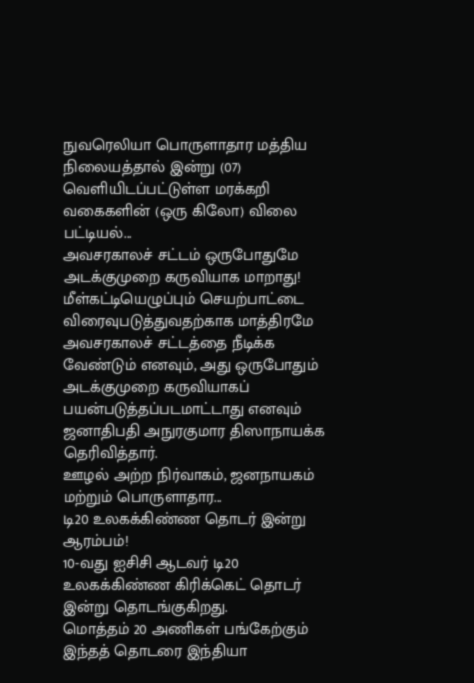நுவரெலியா பொருளாதார மத்திய நிலையத்தால் இன்று (07) வெளியிடப்பட்டுள்ள மரக்கறி வகைகளின் (ஒரு கிலோ) விலை பட்டியல்...
அவசரகாலச் சட்டம் ஒருபோதுமே அடக்குமுறை கருவியாக மாறாது!
மீள்கட்டியெழுப்பும் செயற்பாட்டை விரைவுபடுத்துவதற்காக மாத்திரமே அவசரகாலச் சட்டத்தை நீடிக்க வேண்டும் எனவும், அது ஒருபோதும் அடக்குமுறை கருவியாகப் பயன்படுத்தப்படமாட்டாது எனவும் ஜனாதிபதி அநுரகுமார திஸாநாயக்க தெரிவித்தார்.
ஊழல் அற்ற நிர்வாகம், ஜனநாயகம் மற்றும் பொருளாதார...
டி20 உலகக்கிண்ண தொடர் இன்று ஆரம்பம்!
10-வது ஐசிசி ஆடவர் டி20 உலகக்கிண்ண கிரிக்கெட் தொடர் இன்று தொடங்குகிறது.
மொத்தம் 20 அணிகள் பங்கேற்கும் இந்தத் தொடரை இந்தியா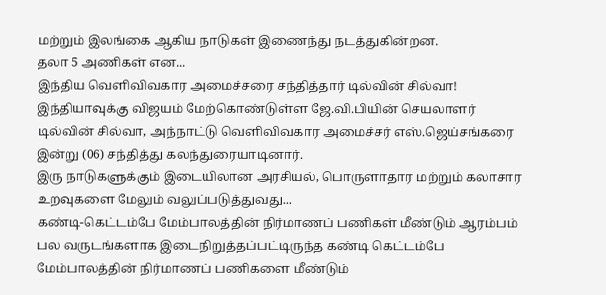மற்றும் இலங்கை ஆகிய நாடுகள் இணைந்து நடத்துகின்றன.
தலா 5 அணிகள் என...
இந்திய வெளிவிவகார அமைச்சரை சந்தித்தார் டில்வின் சில்வா!
இந்தியாவுக்கு விஜயம் மேற்கொண்டுள்ள ஜே.வி.பியின் செயலாளர் டில்வின் சில்வா, அந்நாட்டு வெளிவிவகார அமைச்சர் எஸ்.ஜெய்சங்கரை இன்று (06) சந்தித்து கலந்துரையாடினார்.
இரு நாடுகளுக்கும் இடையிலான அரசியல், பொருளாதார மற்றும் கலாசார உறவுகளை மேலும் வலுப்படுத்துவது...
கண்டி-கெட்டம்பே மேம்பாலத்தின் நிர்மாணப் பணிகள் மீண்டும் ஆரம்பம்
பல வருடங்களாக இடைநிறுத்தப்பட்டிருந்த கண்டி கெட்டம்பே மேம்பாலத்தின் நிர்மாணப் பணிகளை மீண்டும்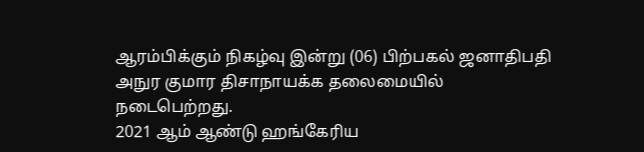ஆரம்பிக்கும் நிகழ்வு இன்று (06) பிற்பகல் ஜனாதிபதி அநுர குமார திசாநாயக்க தலைமையில் நடைபெற்றது.
2021 ஆம் ஆண்டு ஹங்கேரிய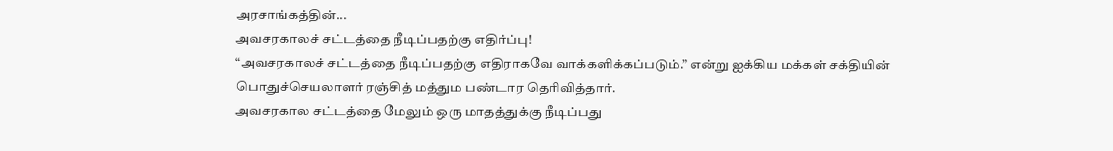அரசாங்கத்தின்...
அவசரகாலச் சட்டத்தை நீடிப்பதற்கு எதிர்ப்பு!
“அவசரகாலச் சட்டத்தை நீடிப்பதற்கு எதிராகவே வாக்களிக்கப்படும்.” என்று ஐக்கிய மக்கள் சக்தியின் பொதுச்செயலாளர் ரஞ்சித் மத்தும பண்டார தெரிவித்தார்.
அவசரகால சட்டத்தை மேலும் ஒரு மாதத்துக்கு நீடிப்பது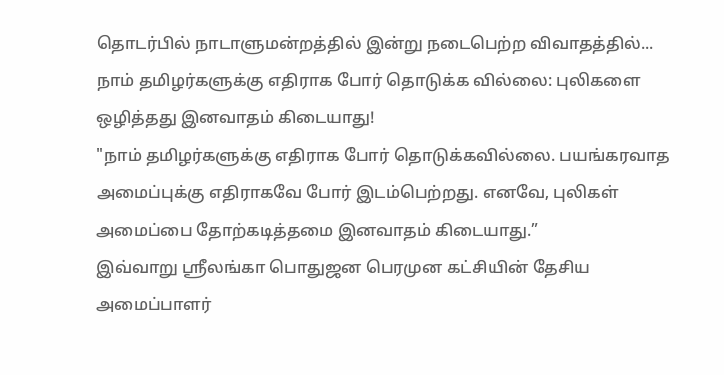தொடர்பில் நாடாளுமன்றத்தில் இன்று நடைபெற்ற விவாதத்தில்...
நாம் தமிழர்களுக்கு எதிராக போர் தொடுக்க வில்லை: புலிகளை ஒழித்தது இனவாதம் கிடையாது!
"நாம் தமிழர்களுக்கு எதிராக போர் தொடுக்கவில்லை. பயங்கரவாத அமைப்புக்கு எதிராகவே போர் இடம்பெற்றது. எனவே, புலிகள் அமைப்பை தோற்கடித்தமை இனவாதம் கிடையாது.”
இவ்வாறு ஸ்ரீலங்கா பொதுஜன பெரமுன கட்சியின் தேசிய அமைப்பாளர்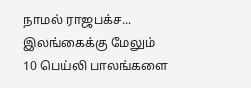நாமல் ராஜபக்ச...
இலங்கைக்கு மேலும் 10 பெய்லி பாலங்களை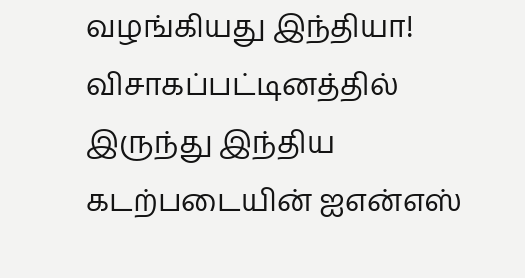வழங்கியது இந்தியா!
விசாகப்பட்டினத்தில் இருந்து இந்திய கடற்படையின் ஐஎன்எஸ்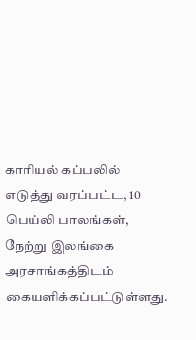காரியல் கப்பலில் எடுத்து வரப்பட்ட, 10 பெய்லி பாலங்கள், நேற்று இலங்கை அரசாங்கத்திடம் கையளிக்கப்பட்டுள்ளது.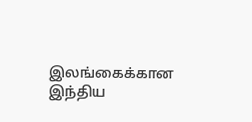இலங்கைக்கான இந்திய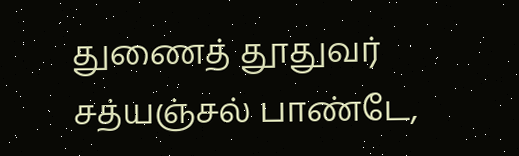துணைத் தூதுவர் சத்யஞ்சல் பாண்டே,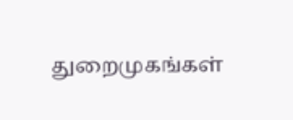துறைமுகங்கள்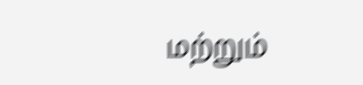மற்றும்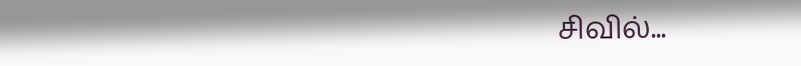சிவில்...